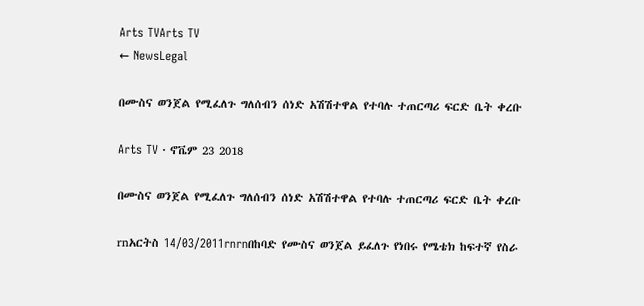Arts TVArts TV
← NewsLegal

በሙስና ወንጀል የሚፈለጉ ግለሰብን ሰነድ አሽሽተዋል የተባሉ ተጠርጣሪ ፍርድ ቤት ቀረቡ

Arts TV · ኖቬም 23 2018

በሙስና ወንጀል የሚፈለጉ ግለሰብን ሰነድ አሽሽተዋል የተባሉ ተጠርጣሪ ፍርድ ቤት ቀረቡ

rnአርትስ 14/03/2011rnrnበከባድ የሙስና ወንጀል ይፈለጉ የነበሩ የሜቴክ ከፍተኛ የስራ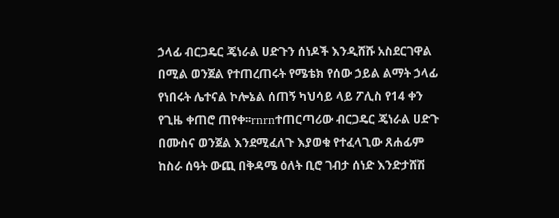ኃላፊ ብርጋዴር ጄነራል ሀድጉን ሰነዶች እንዲሸሹ አስደርገዋል በሚል ወንጀል የተጠረጠሩት የሜቴክ የሰው ኃይል ልማት ኃላፊ የነበሩት ሌተናል ኮሎኔል ሰጠኝ ካህሳይ ላይ ፖሊስ የ14 ቀን የጊዜ ቀጠሮ ጠየቀ፡፡rnrnተጠርጣሪው ብርጋዴር ጄነራል ሀድጉ በሙስና ወንጀል እንደሚፈለጉ እያወቁ የተፈላጊው ጸሐፊም ከስራ ሰዓት ውጪ በቅዳሜ ዕለት ቢሮ ገብታ ሰነድ እንድታሸሽ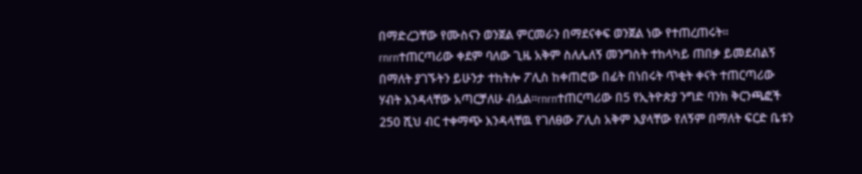በማድረጋቸው የሙስናን ወንጀል ምርመራን በማደናቀፍ ወንጀል ነው የተጠረጠሩት፡፡rnrnተጠርጣሪው ቀደም ባለው ጊዜ አቅም ስለሌለኝ መንግስት ተከላካይ ጠበቃ ይመደብልኝ በማለት ያገኙትን ይሁንታ ተከትሎ ፖሊስ ከቀጠሮው በፊት በነበሩት ጥቂት ቀናት ተጠርጣሪው ሃብት እንዳላቸው አጣርቻለሁ ብሏል፡፡rnrnተጠርጣሪው በ5 የኢትዮጵያ ንግድ ባንክ ቅርንጫፎች 250 ሺህ ብር ተቀማጭ እንዳላቸዉ የገለፀው ፖሊስ አቅም እያላቸው የለኝም በማለት ፍርድ ቤቱን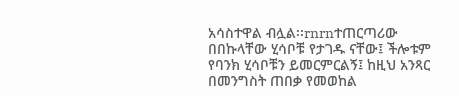አሳስተዋል ብሏል፡፡rnrnተጠርጣሪው በበኩላቸው ሂሳቦቹ የታገዱ ናቸው፤ ችሎቱም የባንክ ሂሳቦቹን ይመርምርልኝ፤ ከዚህ አንጻር በመንግስት ጠበቃ የመወከል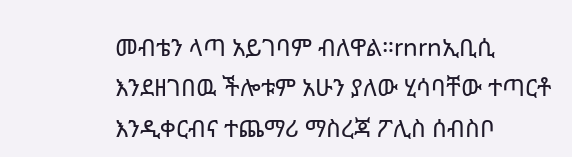መብቴን ላጣ አይገባም ብለዋል።rnrnኢቢሲ እንደዘገበዉ ችሎቱም አሁን ያለው ሂሳባቸው ተጣርቶ እንዲቀርብና ተጨማሪ ማስረጃ ፖሊስ ሰብስቦ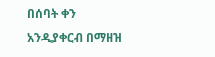በሰባት ቀን አንዲያቀርብ በማዘዝ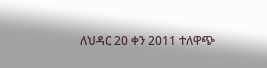ለህዳር 20 ቀን 2011 ተለዋጭ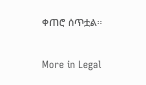ቀጠሮ ሰጥቷል።

More in Legal